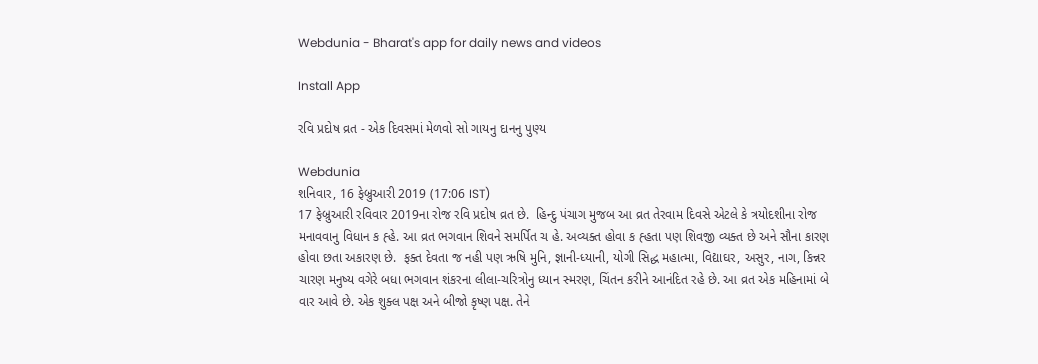Webdunia - Bharat's app for daily news and videos

Install App

રવિ પ્રદોષ વ્રત - એક દિવસમાં મેળવો સો ગાયનુ દાનનુ પુણ્ય

Webdunia
શનિવાર, 16 ફેબ્રુઆરી 2019 (17:06 IST)
17 ફેબ્રુઆરી રવિવાર 2019ના રોજ રવિ પ્રદોષ વ્રત છે.  હિન્દુ પંચાગ મુજબ આ વ્રત તેરવામ દિવસે એટલે કે ત્રયોદશીના રોજ મનાવવાનુ વિધાન ક હ્હે. આ વ્રત ભગવાન શિવને સમર્પિત ચ હે. અવ્યક્ત હોવા ક હ્હતા પણ શિવજી વ્યક્ત છે અને સૌના કારણ હોવા છતા અકારણ છે.  ફક્ત દેવતા જ નહી પણ ઋષિ મુનિ, જ્ઞાની-ધ્યાની, યોગી સિદ્ધ મહાત્મા, વિદ્યાઘર, અસુર, નાગ, કિન્નર ચારણ મનુષ્ય વગેરે બધા ભગવાન શંકરના લીલા-ચરિત્રોનુ ધ્યાન સ્મરણ, ચિંતન કરીને આનંદિત રહે છે. આ વ્રત એક મહિનામાં બે વાર આવે છે. એક શુક્લ પક્ષ અને બીજો કૃષ્ણ પક્ષ. તેને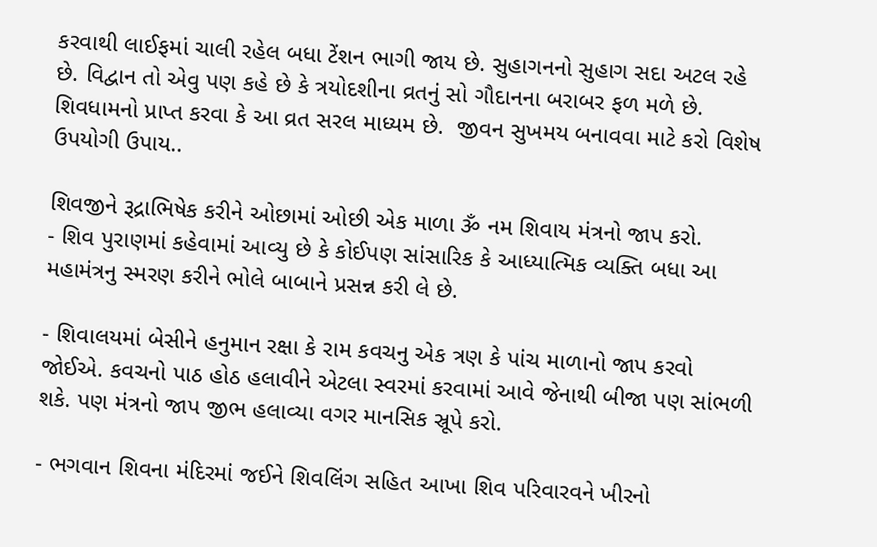કરવાથી લાઈફમાં ચાલી રહેલ બધા ટેંશન ભાગી જાય છે. સુહાગનનો સુહાગ સદા અટલ રહે છે. વિદ્વાન તો એવુ પણ કહે છે કે ત્રયોદશીના વ્રતનું સો ગૌદાનના બરાબર ફળ મળે છે.  શિવધામનો પ્રાપ્ત કરવા કે આ વ્રત સરલ માધ્યમ છે.  જીવન સુખમય બનાવવા માટે કરો વિશેષ ઉપયોગી ઉપાય..

શિવજીને રૂદ્રાભિષેક કરીને ઓછામાં ઓછી એક માળા ૐ નમ શિવાય મંત્રનો જાપ કરો.
- શિવ પુરાણમાં કહેવામાં આવ્યુ છે કે કોઈપણ સાંસારિક કે આધ્યાત્મિક વ્યક્તિ બધા આ મહામંત્રનુ સ્મરણ કરીને ભોલે બાબાને પ્રસન્ન કરી લે છે.

- શિવાલયમાં બેસીને હનુમાન રક્ષા કે રામ કવચનુ એક ત્રણ કે પાંચ માળાનો જાપ કરવો જોઈએ. કવચનો પાઠ હોઠ હલાવીને એટલા સ્વરમાં કરવામાં આવે જેનાથી બીજા પણ સાંભળી શકે. પણ મંત્રનો જાપ જીભ હલાવ્યા વગર માનસિક સ્રૂપે કરો.

- ભગવાન શિવના મંદિરમાં જઈને શિવલિંગ સહિત આખા શિવ પરિવારવને ખીરનો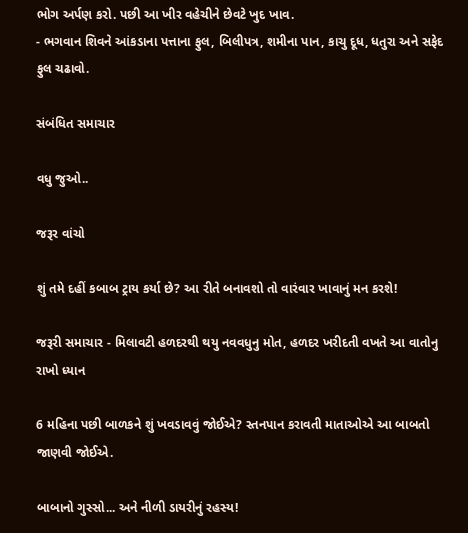ભોગ અર્પણ કરો. પછી આ ખીર વહેચીને છેવટે ખુદ ખાવ.
- ભગવાન શિવને આંકડાના પત્તાના ફુલ, બિલીપત્ર, શમીના પાન, કાચુ દૂધ, ધતુરા અને સફેદ ફુલ ચઢાવો.

સંબંધિત સમાચાર

વધુ જુઓ..

જરૂર વાંચો

શું તમે દહીં કબાબ ટ્રાય કર્યા છે? આ રીતે બનાવશો તો વારંવાર ખાવાનું મન કરશે!

જરૂરી સમાચાર - મિલાવટી હળદરથી થયુ નવવધુનુ મોત, હળદર ખરીદતી વખતે આ વાતોનુ રાખો ધ્યાન

6 મહિના પછી બાળકને શું ખવડાવવું જોઈએ? સ્તનપાન કરાવતી માતાઓએ આ બાબતો જાણવી જોઈએ.

બાબાનો ગુસ્સો... અને નીળી ડાયરીનું રહસ્ય!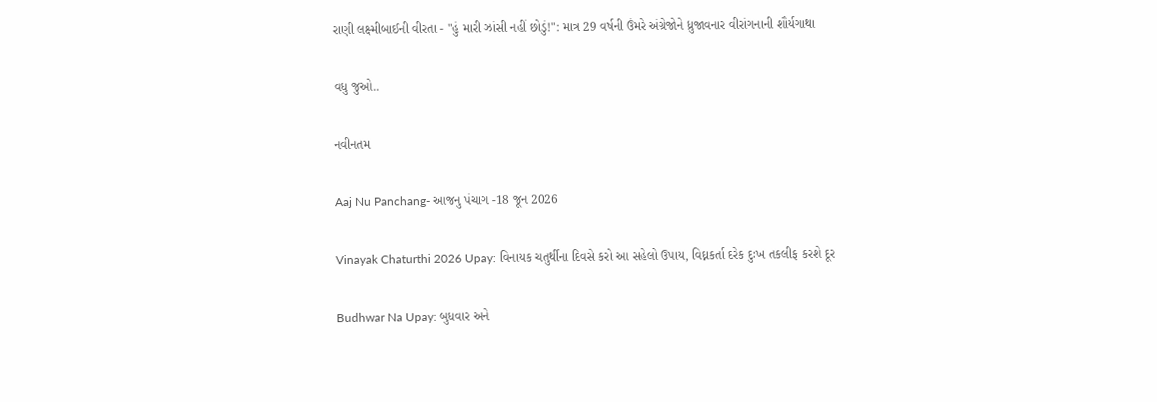રાણી લક્ષ્મીબાઈની વીરતા - "હું મારી ઝાંસી નહીં છોડું!": માત્ર 29 વર્ષની ઉંમરે અંગ્રેજોને ધ્રુજાવનાર વીરાંગનાની શૌર્યગાથા

વધુ જુઓ..

નવીનતમ

Aaj Nu Panchang- આજનુ પંચાગ -18 જૂન 2026

Vinayak Chaturthi 2026 Upay: વિનાયક ચતુર્થીના દિવસે કરો આ સહેલો ઉપાય, વિઘ્નકર્તા દરેક દુઃખ તકલીફ કરશે દૂર

Budhwar Na Upay: બુધવાર અને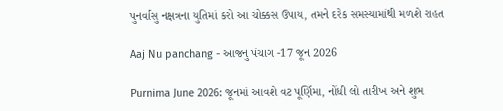પુનર્વાસુ નક્ષત્રના યુતિમાં કરો આ ચોક્કસ ઉપાય, તમને દરેક સમસ્યામાંથી મળશે રાહત

Aaj Nu panchang - આજનુ પંચાગ -17 જૂન 2026

Purnima June 2026: જૂનમાં આવશે વટ પૂર્ણિમા, નોંધી લો તારીખ અને શુભ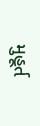મુહૂર્ત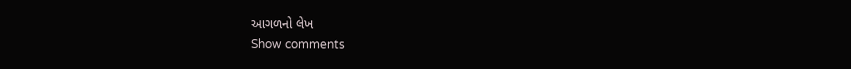આગળનો લેખ
Show comments